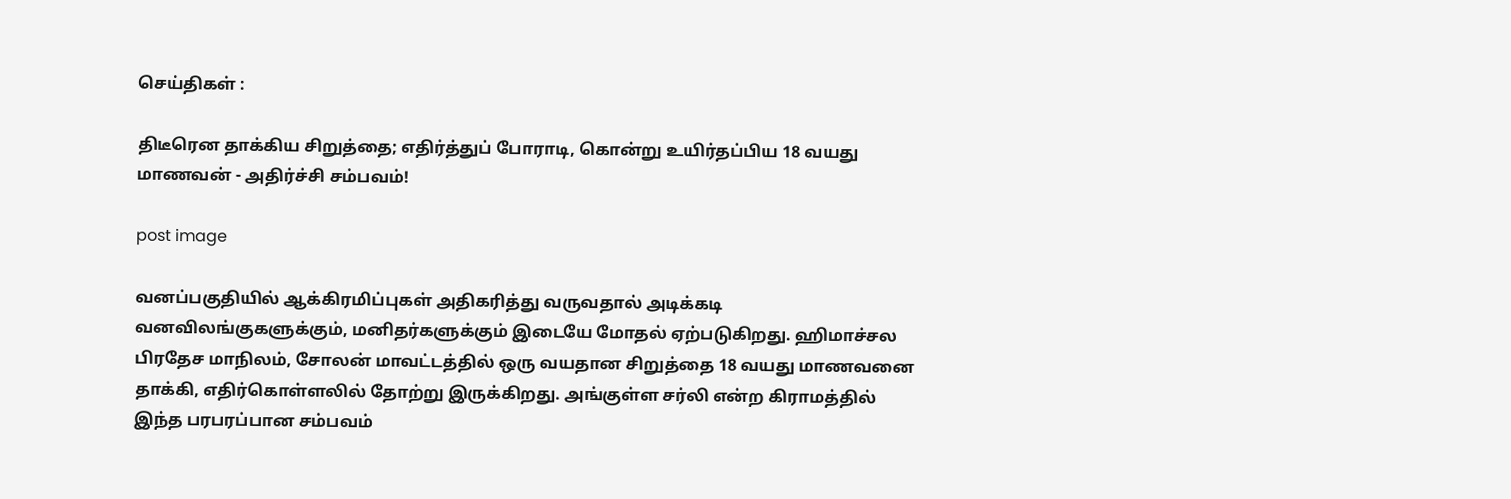செய்திகள் :

திடீரென தாக்கிய சிறுத்தை; எதிர்த்துப் போராடி, கொன்று உயிர்தப்பிய 18 வயது மாணவன் - அதிர்ச்சி சம்பவம்!

post image

வனப்பகுதியில் ஆக்கிரமிப்புகள் அதிகரித்து வருவதால் அடிக்கடி வனவிலங்குகளுக்கும், மனிதர்களுக்கும் இடையே மோதல் ஏற்படுகிறது. ஹிமாச்சல பிரதேச மாநிலம், சோலன் மாவட்டத்தில் ஒரு வயதான சிறுத்தை 18 வயது மாணவனை தாக்கி, எதிர்கொள்ளலில் தோற்று இருக்கிறது. அங்குள்ள சர்லி என்ற கிராமத்தில் இந்த பரபரப்பான சம்பவம்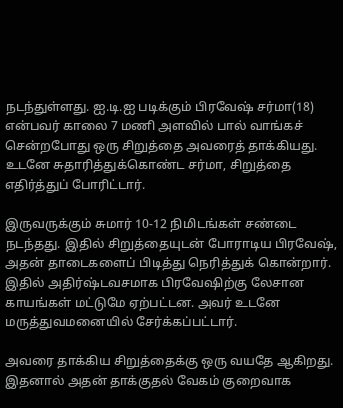நடந்துள்ளது. ஐ.டி.ஐ படிக்கும் பிரவேஷ் சர்மா(18) என்பவர் காலை 7 மணி அளவில் பால் வாங்கச் சென்றபோது ஒரு சிறுத்தை அவரைத் தாக்கியது. உடனே சுதாரித்துக்கொண்ட சர்மா, சிறுத்தை எதிர்த்துப் போரிட்டார்.

இருவருக்கும் சுமார் 10-12 நிமிடங்கள் சண்டை நடந்தது. இதில் சிறுத்தையுடன் போராடிய பிரவேஷ், அதன் தாடைகளைப் பிடித்து நெரித்துக் கொன்றார். இதில் அதிர்ஷ்டவசமாக பிரவேஷிற்கு லேசான காயங்கள் மட்டுமே ஏற்பட்டன. அவர் உடனே மருத்துவமனையில் சேர்க்கப்பட்டார்.

அவரை தாக்கிய சிறுத்தைக்கு ஒரு வயதே ஆகிறது. இதனால் அதன் தாக்குதல் வேகம் குறைவாக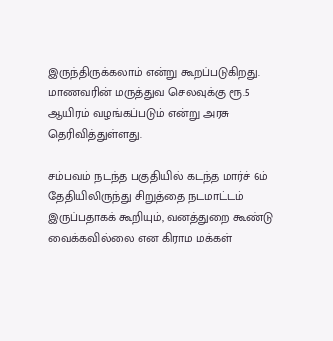இருந்திருக்கலாம் என்று கூறப்படுகிறது. மாணவரின் மருத்துவ செலவுக்கு ரூ.5 ஆயிரம் வழங்கப்படும் என்று அரசு தெரிவித்துள்ளது.

சம்பவம் நடந்த பகுதியில் கடந்த மார்ச் 6ம் தேதியிலிருந்து சிறுத்தை நடமாட்டம் இருப்பதாகக் கூறியும், வனத்துறை கூண்டு வைக்கவில்லை என கிராம மக்கள்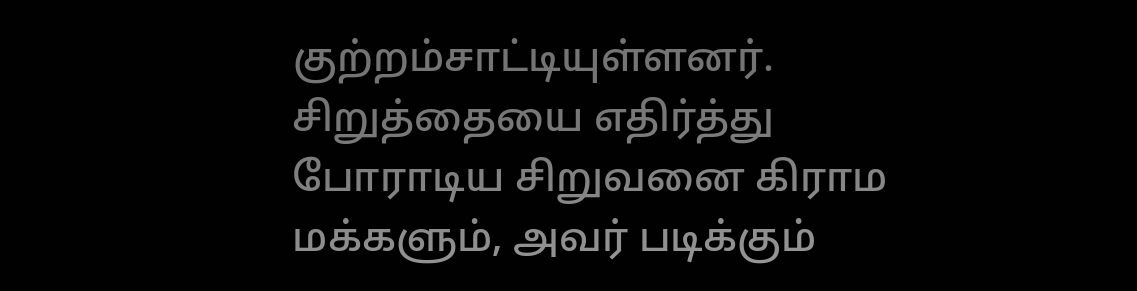குற்றம்சாட்டியுள்ளனர். சிறுத்தையை எதிர்த்து போராடிய சிறுவனை கிராம மக்களும், அவர் படிக்கும்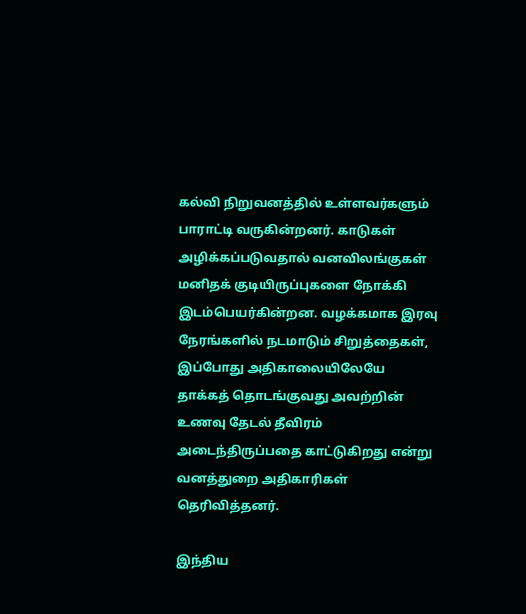கல்வி நிறுவனத்தில் உள்ளவர்களும் பாராட்டி வருகின்றனர். காடுகள் அழிக்கப்படுவதால் வனவிலங்குகள் மனிதக் குடியிருப்புகளை நோக்கி இடம்பெயர்கின்றன. வழக்கமாக இரவு நேரங்களில் நடமாடும் சிறுத்தைகள், இப்போது அதிகாலையிலேயே தாக்கத் தொடங்குவது அவற்றின் உணவு தேடல் தீவிரம் அடைந்திருப்பதை காட்டுகிறது என்று வனத்துறை அதிகாரிகள் தெரிவித்தனர்.

இந்திய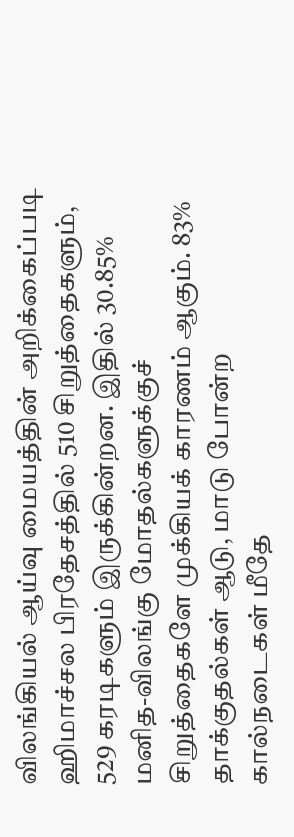விலங்கியல் ஆய்வு மையத்தின் அறிக்கைப்படி ஹிமாச்சல பிரதேசத்தில் 510 சிறுத்தைகளும், 529 கரடிகளும் இருக்கின்றன. இதில் 30.85% மனித-விலங்கு மோதல்களுக்குச் சிறுத்தைகளே முக்கியக் காரணம் ஆகும். 83% தாக்குதல்கள் ஆடு, மாடு போன்ற கால்நடைகள் மீதே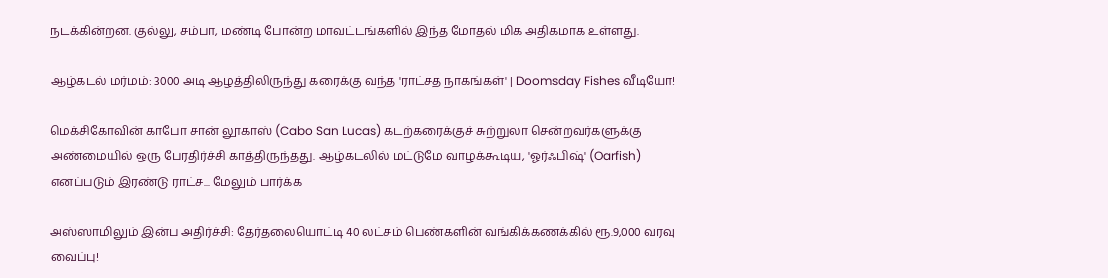நடக்கின்றன. குல்லு, சம்பா, மண்டி போன்ற மாவட்டங்களில் இந்த மோதல் மிக அதிகமாக உள்ளது.

ஆழ்கடல் மர்மம்: 3000 அடி ஆழத்திலிருந்து கரைக்கு வந்த 'ராட்சத நாகங்கள்' | Doomsday Fishes வீடியோ!

மெக்சிகோவின் காபோ சான் லூகாஸ் (Cabo San Lucas) கடற்கரைக்குச் சுற்றுலா சென்றவர்களுக்கு அண்மையில் ஒரு பேரதிர்ச்சி காத்திருந்தது. ஆழ்கடலில் மட்டுமே வாழக்கூடிய, 'ஓர்ஃபிஷ்' (Oarfish) எனப்படும் இரண்டு ராட்ச... மேலும் பார்க்க

அஸ்ஸாமிலும் இன்ப அதிர்ச்சி: தேர்தலையொட்டி 40 லட்சம் பெண்களின் வங்கிக்கணக்கில் ரூ.9,000 வரவு வைப்பு!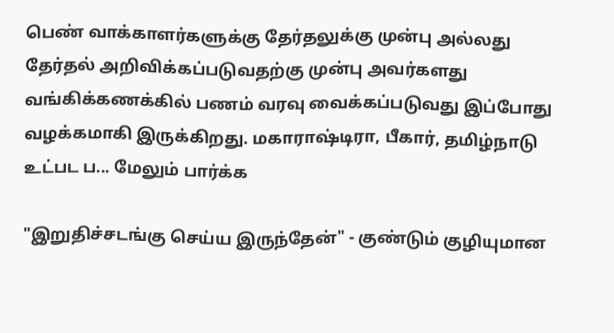பெண் வாக்காளர்களுக்கு தேர்தலுக்கு முன்பு அல்லது தேர்தல் அறிவிக்கப்படுவதற்கு முன்பு அவர்களது வங்கிக்கணக்கில் பணம் வரவு வைக்கப்படுவது இப்போது வழக்கமாகி இருக்கிறது. மகாராஷ்டிரா, பீகார், தமிழ்நாடு உட்பட ப... மேலும் பார்க்க

"இறுதிச்சடங்கு செய்ய இருந்தேன்" - குண்டும் குழியுமான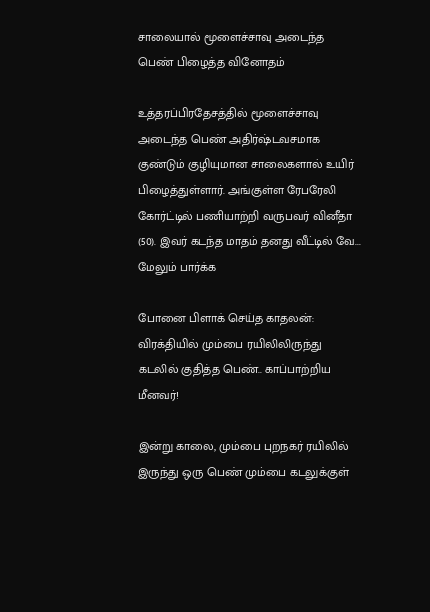சாலையால் மூளைச்சாவு அடைந்த பெண் பிழைத்த வினோதம்

உத்தரப்பிரதேசத்தில் மூளைச்சாவு அடைந்த பெண் அதிர்ஷ்டவசமாக குண்டும் குழியுமான சாலைகளால் உயிர் பிழைத்துள்ளார். அங்குள்ள ரேபரேலி கோர்ட்டில் பணியாற்றி வருபவர் வினீதா (50). இவர் கடந்த மாதம் தனது வீட்டில் வே... மேலும் பார்க்க

போனை பிளாக் செய்த காதலன்: விரக்தியில் மும்பை ரயிலிலிருந்து கடலில் குதித்த பெண்.. காப்பாற்றிய மீனவர்!

இன்று காலை, மும்பை புறநகர் ரயிலில் இருந்து ஒரு பெண் மும்பை கடலுக்குள்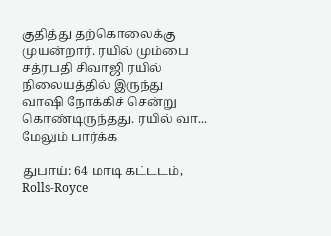குதித்து தற்கொலைக்கு முயன்றார். ரயில் மும்பை சத்ரபதி சிவாஜி ரயில் நிலையத்தில் இருந்து வாஷி நோக்கிச் சென்று கொண்டிருந்தது. ரயில் வா... மேலும் பார்க்க

துபாய்: 64 மாடி கட்டடம், Rolls-Royce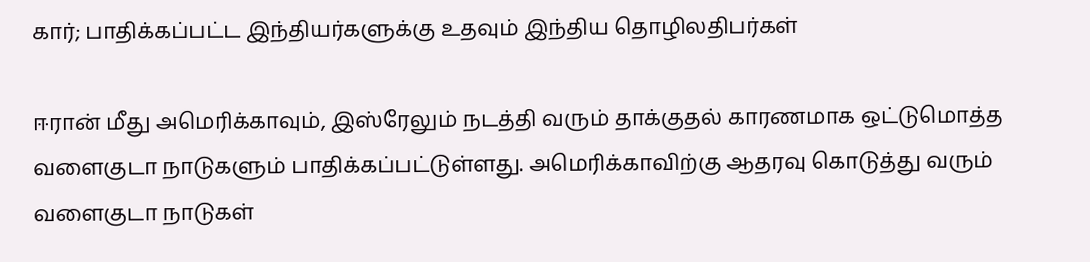கார்; பாதிக்கப்பட்ட இந்தியர்களுக்கு உதவும் இந்திய தொழிலதிபர்கள்

ஈரான் மீது அமெரிக்காவும், இஸ்ரேலும் நடத்தி வரும் தாக்குதல் காரணமாக ஒட்டுமொத்த வளைகுடா நாடுகளும் பாதிக்கப்பட்டுள்ளது. அமெரிக்காவிற்கு ஆதரவு கொடுத்து வரும் வளைகுடா நாடுகள்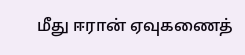மீது ஈரான் ஏவுகணைத்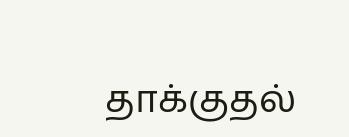தாக்குதல்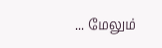... மேலும்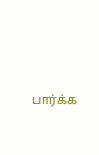பார்க்க